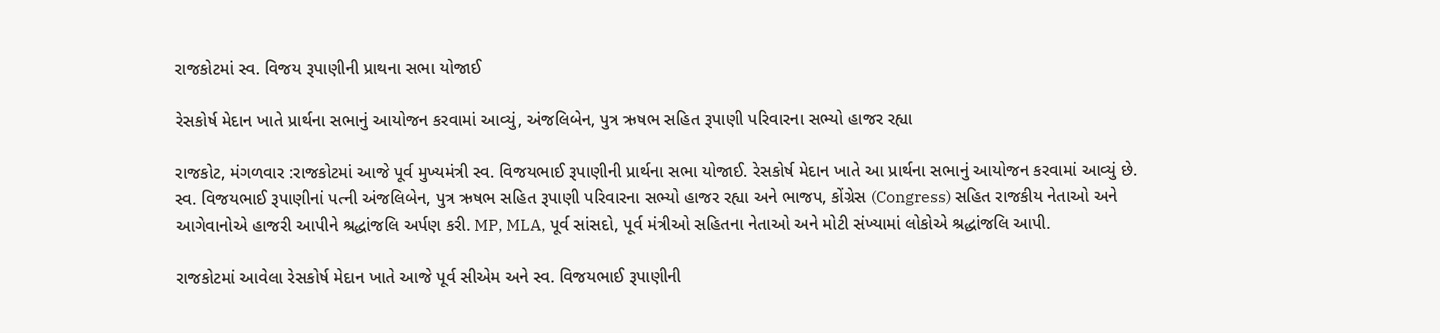રાજકોટમાં સ્વ. વિજય રૂપાણીની પ્રાથના સભા યોજાઈ

રેસકોર્ષ મેદાન ખાતે પ્રાર્થના સભાનું આયોજન કરવામાં આવ્યું, અંજલિબેન, પુત્ર ઋષભ સહિત રૂપાણી પરિવારના સભ્યો હાજર રહ્યા

રાજકોટ, મંગળવાર :રાજકોટમાં આજે પૂર્વ મુખ્યમંત્રી સ્વ. વિજયભાઈ રૂપાણીની પ્રાર્થના સભા યોજાઈ. રેસકોર્ષ મેદાન ખાતે આ પ્રાર્થના સભાનું આયોજન કરવામાં આવ્યું છે. સ્વ. વિજયભાઈ રૂપાણીનાં પત્ની અંજલિબેન, પુત્ર ઋષભ સહિત રૂપાણી પરિવારના સભ્યો હાજર રહ્યા અને ભાજપ, કોંગ્રેસ (Congress) સહિત રાજકીય નેતાઓ અને આગેવાનોએ હાજરી આપીને શ્રદ્ધાંજલિ અર્પણ કરી. MP, MLA, પૂર્વ સાંસદો, પૂર્વ મંત્રીઓ સહિતના નેતાઓ અને મોટી સંખ્યામાં લોકોએ શ્રદ્ધાંજલિ આપી.

રાજકોટમાં આવેલા રેસકોર્ષ મેદાન ખાતે આજે પૂર્વ સીએમ અને સ્વ. વિજયભાઈ રૂપાણીની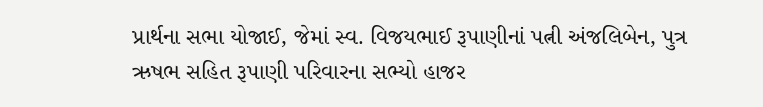પ્રાર્થના સભા યોજાઈ, જેમાં સ્વ. વિજયભાઈ રૂપાણીનાં પત્ની અંજલિબેન, પુત્ર ઋષભ સહિત રૂપાણી પરિવારના સભ્યો હાજર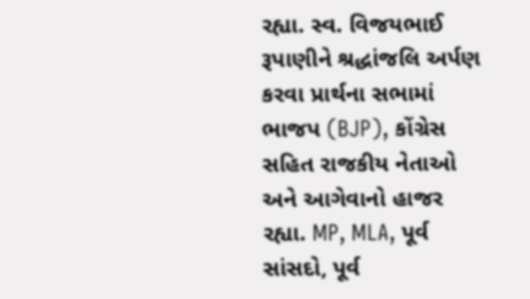રહ્યા. સ્વ. વિજયભાઈ રૂપાણીને શ્રદ્ધાંજલિ અર્પણ કરવા પ્રાર્થના સભામાં ભાજપ (BJP), કોંગ્રેસ સહિત રાજકીય નેતાઓ અને આગેવાનો હાજર રહ્યા. MP, MLA, પૂર્વ સાંસદો, પૂર્વ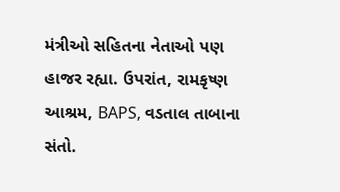મંત્રીઓ સહિતના નેતાઓ પણ હાજર રહ્યા. ઉપરાંત, રામકૃષ્ણ આશ્રમ, BAPS, વડતાલ તાબાના સંતો.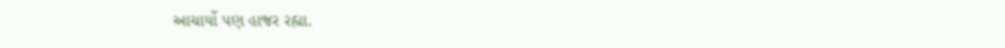આચાર્યો પણ હાજર રહ્યા.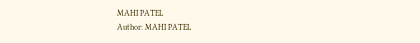MAHI PATEL
Author: MAHI PATEL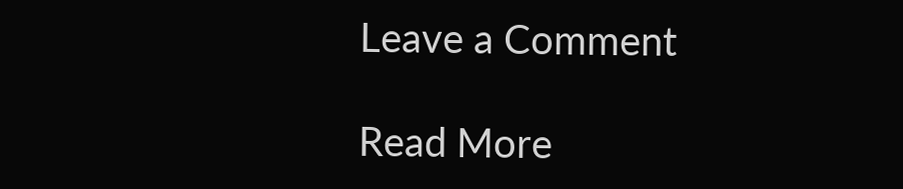Leave a Comment

Read More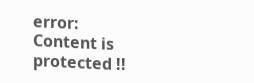error: Content is protected !!